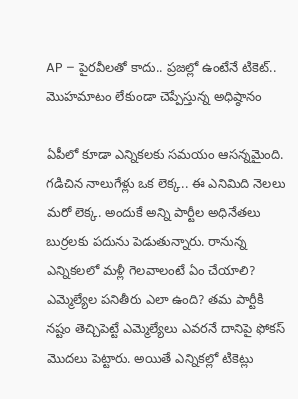AP – పైరవీలతో కాదు.. ప్రజల్లో ఉంటేనే టికెట్‌.. మొహమాటం లేకుండా చెప్పేస్తున్న అధిష్ఠానం

ఏపీలో కూడా ఎన్నికలకు సమయం ఆసన్నమైంది. గడిచిన నాలుగేళ్లు ఒక లెక్క.. ఈ ఎనిమిది నెలలు మరో లెక్క. అందుకే అన్ని పార్టీల అధినేతలు బుర్రలకు పదును పెడుతున్నారు. రానున్న ఎన్నికలలో మళ్లీ గెలవాలంటే ఏం చేయాలి? ఎమ్మెల్యేల పనితీరు ఎలా ఉంది? తమ పార్టీకి నష్టం తెచ్చిపెట్టే ఎమ్మెల్యేలు ఎవరనే దానిపై ఫోకస్ మొదలు పెట్టారు. అయితే ఎన్నికల్లో టికెట్లు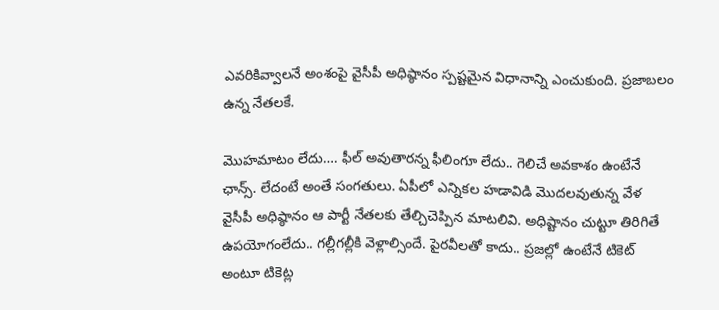ఎవరికివ్వాలనే అంశంపై వైసీపీ అధిష్ఠానం స్పష్టమైన విధానాన్ని ఎంచుకుంది. ప్రజాబలం ఉన్న నేతలకే.

మొహమాటం లేదు…. ఫీల్ అవుతారన్న ఫీలింగూ లేదు.. గెలిచే అవకాశం ఉంటేనే ఛాన్స్‌. లేదంటే అంతే సంగతులు. ఏపీలో ఎన్నికల హడావిడి మొదలవుతున్న వేళ వైసీపీ అధిష్ఠానం ఆ పార్టీ నేతలకు తేల్చిచెప్పిన మాటలివి. అధిష్టానం చుట్టూ తిరిగితే ఉపయోగంలేదు.. గల్లీగల్లీకి వెళ్లాల్సిందే. పైరవీలతో కాదు.. ప్రజల్లో ఉంటేనే టికెట్‌ అంటూ టికెట్ల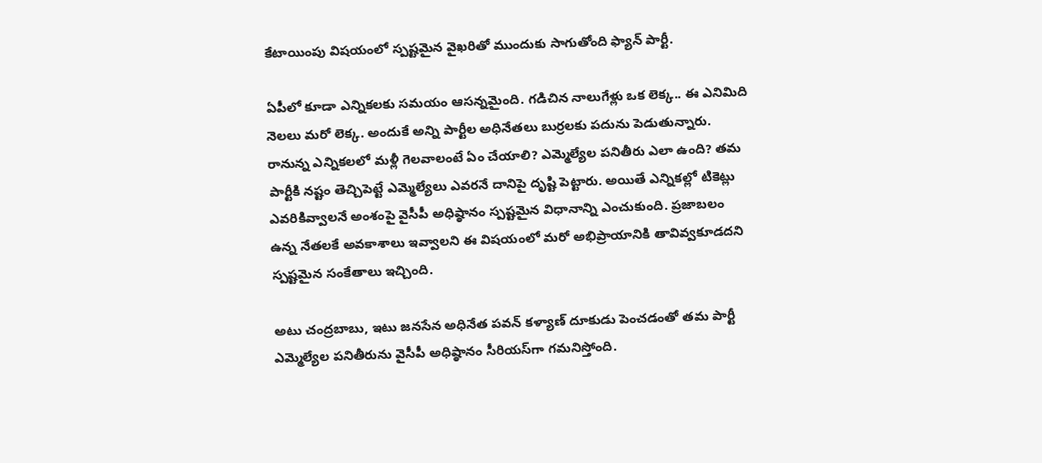కేటాయింపు విషయంలో స్పష్టమైన వైఖరితో ముందుకు సాగుతోంది ఫ్యాన్‌ పార్టీ.

ఏపీలో కూడా ఎన్నికలకు సమయం ఆసన్నమైంది. గడిచిన నాలుగేళ్లు ఒక లెక్క.. ఈ ఎనిమిది నెలలు మరో లెక్క. అందుకే అన్ని పార్టీల అధినేతలు బుర్రలకు పదును పెడుతున్నారు. రానున్న ఎన్నికలలో మళ్లీ గెలవాలంటే ఏం చేయాలి? ఎమ్మెల్యేల పనితీరు ఎలా ఉంది? తమ పార్టీకి నష్టం తెచ్చిపెట్టే ఎమ్మెల్యేలు ఎవరనే దానిపై దృష్టి పెట్టారు. అయితే ఎన్నికల్లో టికెట్లు ఎవరికివ్వాలనే అంశంపై వైసీపీ అధిష్ఠానం స్పష్టమైన విధానాన్ని ఎంచుకుంది. ప్రజాబలం ఉన్న నేతలకే అవకాశాలు ఇవ్వాలని ఈ విషయంలో మరో అభిప్రాయానికి తావివ్వకూడదని స్పష్టమైన సంకేతాలు ఇచ్చింది.

అటు చంద్రబాబు, ఇటు జనసేన అధినేత పవన్‌ కళ్యాణ్‌ దూకుడు పెంచడంతో తమ పార్టీ ఎమ్మెల్యేల పనితీరును వైసీపీ అధిష్ఠానం సీరియస్‌గా గమనిస్తోంది.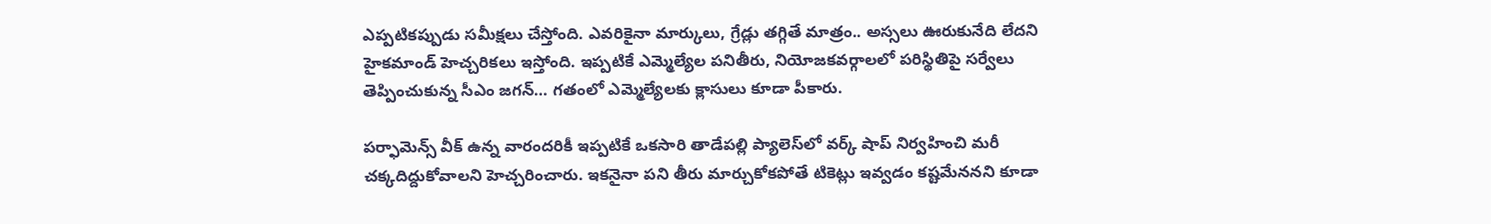ఎప్పటికప్పుడు సమీక్షలు చేస్తోంది. ఎవరికైనా మార్కులు, గ్రేడ్లు తగ్గితే మాత్రం.. అస్సలు ఊరుకునేది లేదని హైకమాండ్ హెచ్చరికలు ఇస్తోంది. ఇప్పటికే ఎమ్మెల్యేల పనితీరు, నియోజకవర్గాలలో పరిస్థితిపై సర్వేలు తెప్పించుకున్న సీఎం జగన్… గతంలో ఎమ్మెల్యేలకు క్లాసులు కూడా పీకారు.

పర్ఫామెన్స్ వీక్ ఉన్న వారందరికీ ఇప్పటికే ఒకసారి తాడేపల్లి ప్యాలెస్‌లో వర్క్ షాప్ నిర్వహించి మరీ చక్కదిద్దుకోవాలని హెచ్చరించారు. ఇకనైనా పని తీరు మార్చుకోకపోతే టికెట్లు ఇవ్వడం కష్టమేననని కూడా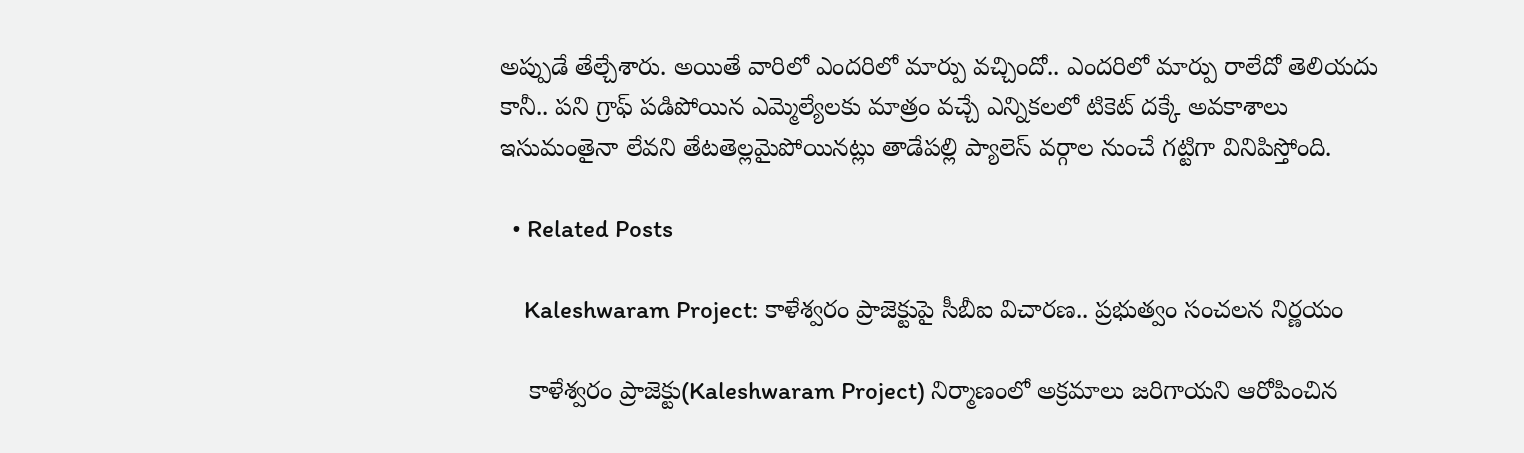అప్పుడే తేల్చేశారు. అయితే వారిలో ఎందరిలో మార్పు వచ్చిందో.. ఎందరిలో మార్పు రాలేదో తెలియదు కానీ.. పని గ్రాఫ్‌ పడిపోయిన ఎమ్మెల్యేలకు మాత్రం వచ్చే ఎన్నికలలో టికెట్ దక్కే అవకాశాలు ఇసుమంతైనా లేవని తేటతెల్లమైపోయినట్లు తాడేపల్లి ప్యాలెస్ వర్గాల నుంచే గట్టిగా వినిపిస్తోంది.

  • Related Posts

    Kaleshwaram Project: కాళేశ్వరం ప్రాజెక్టుపై సీబీఐ విచారణ.. ప్రభుత్వం సంచలన నిర్ణయం

    కాళేశ్వరం ప్రాజెక్టు(Kaleshwaram Project) నిర్మాణంలో అక్రమాలు జరిగాయని ఆరోపించిన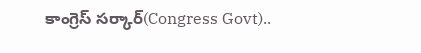కాంగ్రెస్ సర్కార్(Congress Govt)..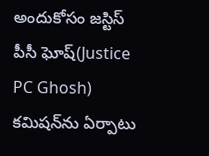అందుకోసం జస్టిస్ పీసీ ఘోష్(Justice PC Ghosh) కమిషన్‌ను ఏర్పాటు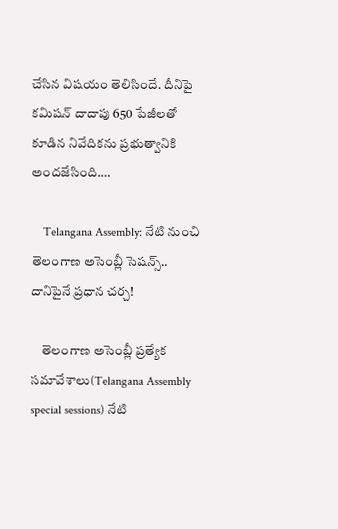చేసిన విషయం తెలిసిందే. దీనిపై కమిషన్ దాదాపు 650 పేజీలతో కూడిన నివేదికను ప్రభుత్వానికి అందజేసింది.…

    Telangana Assembly: నేటి నుంచి తెలంగాణ అసెంబ్లీ సెషన్స్.. దానిపైనే ప్రధాన చర్చ!

    తెలంగాణ అసెంబ్లీ ప్రత్యేక సమావేశాలు(Telangana Assembly special sessions) నేటి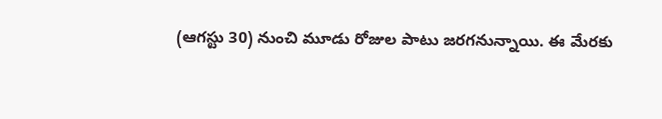(ఆగస్టు 30) నుంచి మూడు రోజుల పాటు జరగనున్నాయి. ఈ మేరకు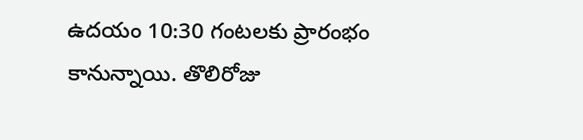ఉదయం 10:30 గంటలకు ప్రారంభం కానున్నాయి. తొలిరోజు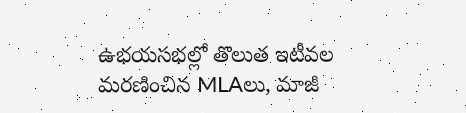ఉభయసభల్లో తొలుత ఇటీవల మరణించిన MLAలు, మాజీ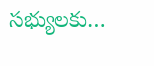సభ్యులకు…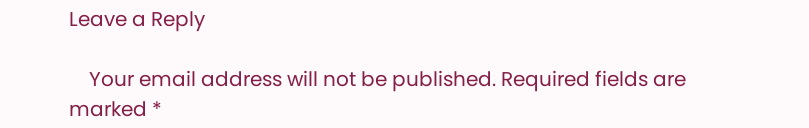Leave a Reply

    Your email address will not be published. Required fields are marked *